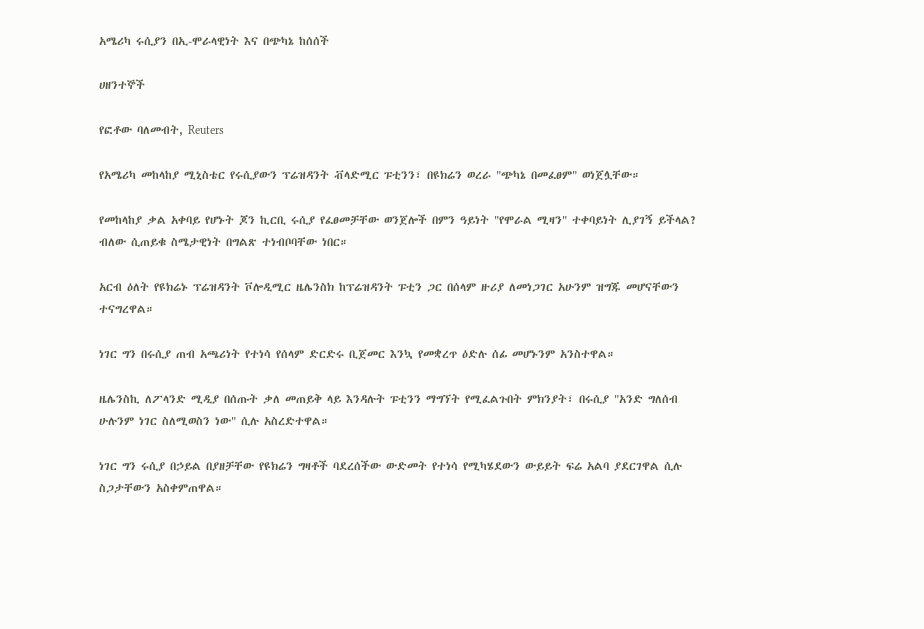አሜሪካ ሩሲያን በኢ-ሞራላዊነት እና በጭካኔ ከሰሰች

ሀዘንተኞች

የፎቶው ባለመብት, Reuters

የአሜሪካ መከላከያ ሚኒስቴር የሩሲያውን ፕሬዝዳንት ቭላድሚር ፑቲንን፣ በዩክሬን ወረራ "ጭካኔ በመፈፀም" ወነጀሏቸው።

የመከላከያ ቃል አቀባይ የሆኑት ጆን ኪርቢ ሩሲያ የፈፀመቻቸው ወንጀሎች በምን ዓይነት "የሞራል ሚዛን" ተቀባይነት ሊያገኝ ይችላል? ብለው ሲጠይቁ ስሜታዊነት በግልጽ ተነብቦባቸው ነበር።

አርብ ዕለት የዩክሬኑ ፕሬዝዳንት ቮሎዲሚር ዜሌንስክ ከፕሬዝዳንት ፑቲን ጋር በሰላም ዙሪያ ለመነጋገር አሁንም ዝግጁ መሆናቸውን ተናግረዋል።

ነገር ግን በሩሲያ ጠብ አጫሪነት የተነሳ የሰላም ድርድሩ ቢጀመር እንኳ የመቋረጥ ዕድሉ ሰፊ መሆኑንም አንስተዋል።

ዜሌንስኪ ለፖላንድ ሚዲያ በሰጡት ቃለ መጠይቅ ላይ እንዳሉት ፑቲንን ማግኘት የሚፈልጉበት ምክንያት፣ በሩሲያ "አንድ ግለሰብ ሁሉንም ነገር ስለሚወስን ነው" ሲሉ አስረድተዋል።

ነገር ግን ሩሲያ በኃይል በያዘቻቸው የዩክሬን ግዛቶች ባደረሰችው ውድመት የተነሳ የሚካሄደውን ውይይት ፍሬ አልባ ያደርገዋል ሲሉ ስጋታቸውን አስቀምጠዋል።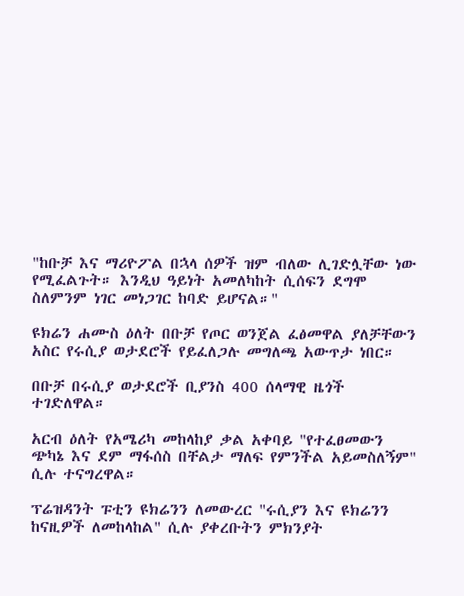"ከቡቻ እና ማሪዮፖል በኋላ ሰዎች ዝም ብለው ሊገድሏቸው ነው የሚፈልጉት። እንዲህ ዓይነት አመለካከት ሲሰፍን ደግሞ ስለምንም ነገር መነጋገር ከባድ ይሆናል።"

ዩክሬን ሐሙስ ዕለት በቡቻ የጦር ወንጀል ፈፅመዋል ያለቻቸውን አስር የሩሲያ ወታደሮች የይፈለጋሉ መግለጫ አውጥታ ነበር።

በቡቻ በሩሲያ ወታደሮች ቢያንስ 400 ሰላማዊ ዜጎች ተገድለዋል።

አርብ ዕለት የአሜሪካ መከላከያ ቃል አቀባይ "የተፈፀመውን ጭካኔ እና ደም ማፋሰስ በቸልታ ማለፍ የምንችል አይመስለኝም" ሲሉ ተናግረዋል።

ፕሬዝዳንት ፑቲን ዩክሬንን ለመውረር "ሩሲያን እና ዩክሬንን ከናዚዎች ለመከላከል" ሲሉ ያቀረቡትን ምክንያት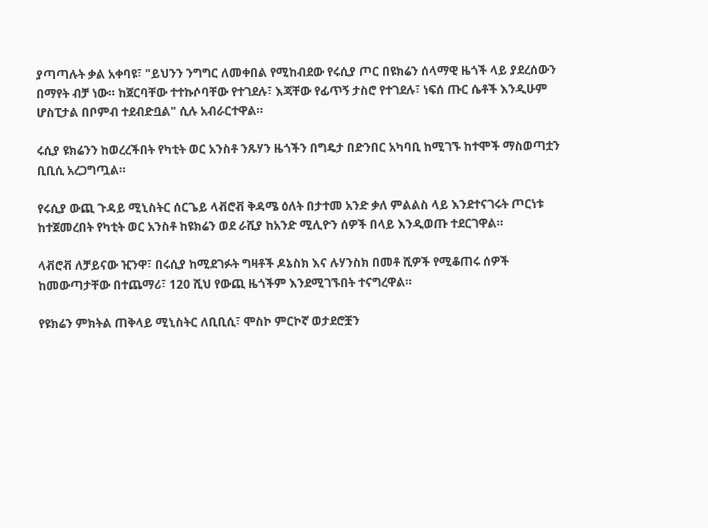ያጣጣሉት ቃል አቀባዩ፣ "ይህንን ንግግር ለመቀበል የሚከብደው የሩሲያ ጦር በዩክሬን ሰላማዊ ዜጎች ላይ ያደረሰውን በማየት ብቻ ነው። ከጀርባቸው ተተኩሶባቸው የተገደሉ፣ እጃቸው የፊጥኝ ታስሮ የተገደሉ፣ ነፍሰ ጡር ሴቶች እንዲሁም ሆስፒታል በቦምብ ተደብድቧል" ሲሉ አብራርተዋል።

ሩሲያ ዩክሬንን ከወረረችበት የካቲት ወር አንስቶ ንጹሃን ዜጎችን በግዴታ በድንበር አካባቢ ከሚገኙ ከተሞች ማስወጣቷን ቢቢሲ አረጋግጧል።

የሩሲያ ውጪ ጉዳይ ሚኒስትር ሰርጌይ ላቭሮቭ ቅዳሜ ዕለት በታተመ አንድ ቃለ ምልልስ ላይ እንደተናገሩት ጦርነቱ ከተጀመረበት የካቲት ወር አንስቶ ከዩክሬን ወደ ራሺያ ከአንድ ሚሊዮን ሰዎች በላይ እንዲወጡ ተደርገዋል።

ላቭሮቭ ለቻይናው ዢንዋ፣ በሩሲያ ከሚደገፉት ግዛቶች ዶኔስክ እና ሉሃንስክ በመቶ ሺዎች የሚቆጠሩ ሰዎች ከመውጣታቸው በተጨማሪ፣ 120 ሺህ የውጪ ዜጎችም እንደሚገኙበት ተናግረዋል።

የዩክሬን ምክትል ጠቅላይ ሚኒስትር ለቢቢሲ፣ ሞስኮ ምርኮኛ ወታደሮቿን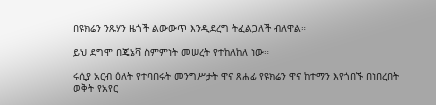በዩክሬን ንጹሃን ዜጎች ልውውጥ እንዲደረግ ትፈልጋለች ብለዋል።

ይህ ደግሞ በጄኔቫ ስምምነት መሠረት የተከለከለ ነው።

ሩሲያ አርብ ዕለት የተባበሩት መንግሥታት ዋና ጸሐፊ የዩክሬን ዋና ከተማን እየጎበኙ በነበረበት ወቅት የአየር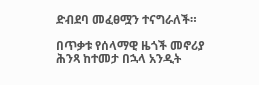ድብደባ መፈፀሟን ተናግራለች።

በጥቃቱ የሰላማዊ ዜጎች መኖሪያ ሕንጻ ከተመታ በኋላ አንዲት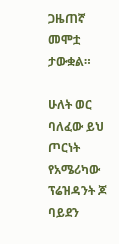ጋዜጠኛ መሞቷ ታውቋል።

ሁለት ወር ባለፈው ይህ ጦርነት የአሜሪካው ፕሬዝዳንት ጆ ባይደን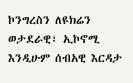ኮንግረስን ለዩክሬን ወታደራዊ፣ ኢኮኖሚ እንዲሁም ሰብአዊ እርዳታ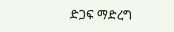ድጋፍ ማድረግ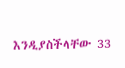እንዲያስችላቸው 33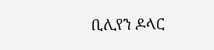ቢሊየን ዶላር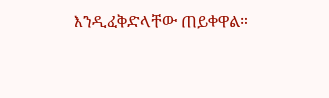እንዲፈቅድላቸው ጠይቀዋል።